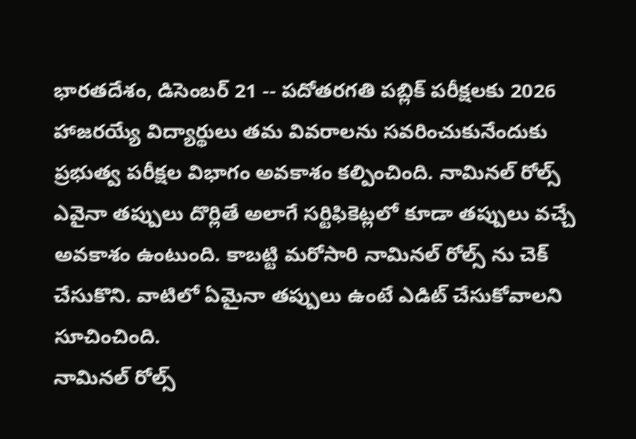భారతదేశం, డిసెంబర్ 21 -- పదోతరగతి పబ్లిక్ పరీక్షలకు 2026 హాజరయ్యే విద్యార్థులు తమ వివరాలను సవరించుకునేందుకు ప్రభుత్వ పరీక్షల విభాగం అవకాశం కల్పించింది. నామినల్ రోల్స్ ఎవైనా తప్పులు దొర్లితే అలాగే సర్టిఫికెట్లలో కూడా తప్పులు వచ్చే అవకాశం ఉంటుంది. కాబట్టి మరోసారి నామినల్ రోల్స్ ను చెక్ చేసుకొని. వాటిలో ఏమైనా తప్పులు ఉంటే ఎడిట్ చేసుకోవాలని సూచించింది.
నామినల్ రోల్స్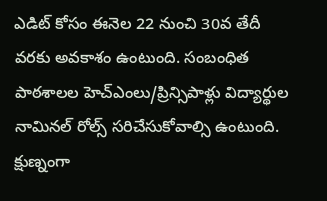ఎడిట్ కోసం ఈనెల 22 నుంచి 30వ తేదీ వరకు అవకాశం ఉంటుంది. సంబంధిత పాఠశాలల హెచ్ఎంలు/ప్రిన్సిపాళ్లు విద్యార్థుల నామినల్ రోల్స్ సరిచేసుకోవాల్సి ఉంటుంది. క్షుణ్నంగా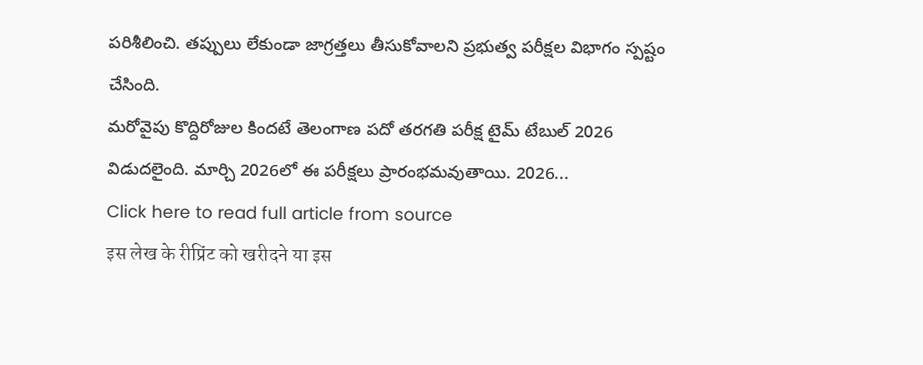పరిశీలించి. తప్పులు లేకుండా జాగ్రత్తలు తీసుకోవాలని ప్రభుత్వ పరీక్షల విభాగం స్పష్టం చేసింది.
మరోవైపు కొద్దిరోజుల కిందటే తెలంగాణ పదో తరగతి పరీక్ష టైమ్ టేబుల్ 2026 విడుదలైంది. మార్చి 2026లో ఈ పరీక్షలు ప్రారంభమవుతాయి. 2026...
Click here to read full article from source
इस लेख के रीप्रिंट को खरीदने या इस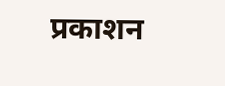प्रकाशन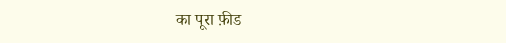का पूरा फ़ीड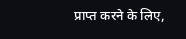प्राप्त करने के लिए,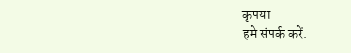कृपया
हमे संपर्क करें.